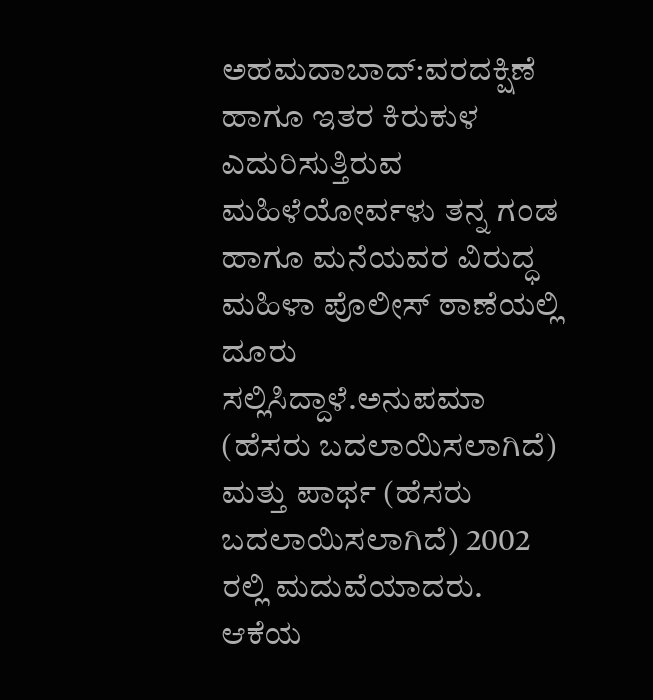ಅಹಮದಾಬಾದ್:ವರದಕ್ಷಿಣೆ ಹಾಗೂ ಇತರ ಕಿರುಕುಳ ಎದುರಿಸುತ್ತಿರುವ ಮಹಿಳೆಯೋರ್ವಳು ತನ್ನ ಗಂಡ ಹಾಗೂ ಮನೆಯವರ ವಿರುದ್ಧ ಮಹಿಳಾ ಪೊಲೀಸ್ ಠಾಣೆಯಲ್ಲಿ ದೂರು ಸಲ್ಲಿಸಿದ್ದಾಳೆ.ಅನುಪಮಾ (ಹೆಸರು ಬದಲಾಯಿಸಲಾಗಿದೆ) ಮತ್ತು ಪಾರ್ಥ (ಹೆಸರು ಬದಲಾಯಿಸಲಾಗಿದೆ) 2002 ರಲ್ಲಿ ಮದುವೆಯಾದರು. ಆಕೆಯ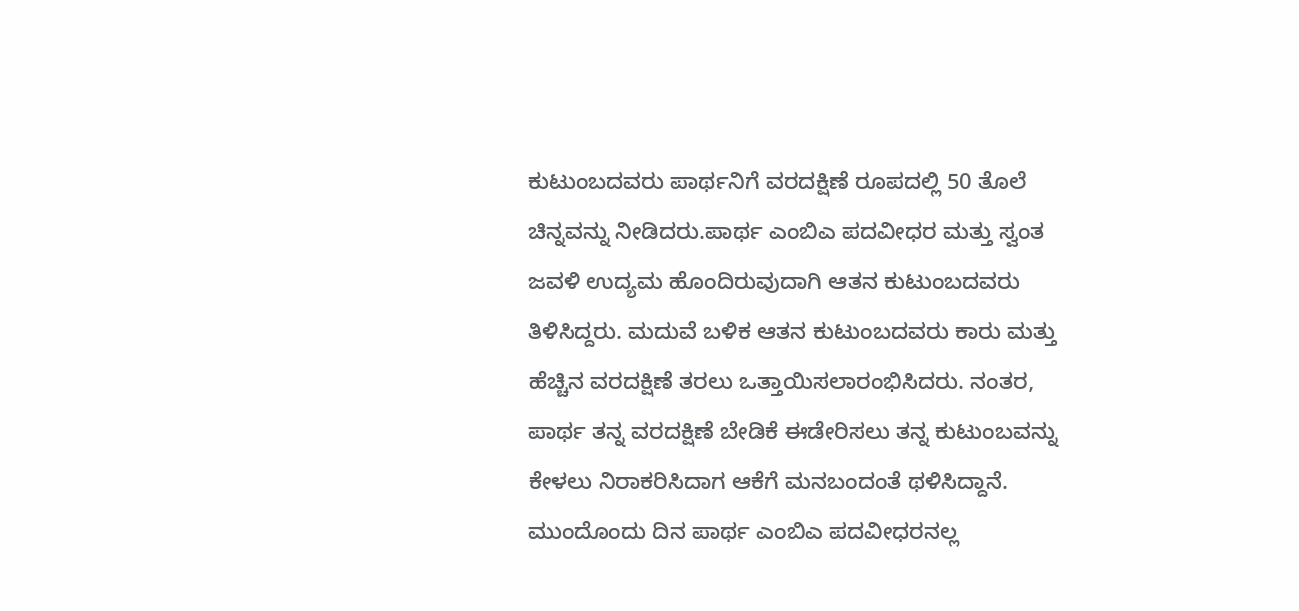ಕುಟುಂಬದವರು ಪಾರ್ಥನಿಗೆ ವರದಕ್ಷಿಣೆ ರೂಪದಲ್ಲಿ 50 ತೊಲೆ ಚಿನ್ನವನ್ನು ನೀಡಿದರು.ಪಾರ್ಥ ಎಂಬಿಎ ಪದವೀಧರ ಮತ್ತು ಸ್ವಂತ ಜವಳಿ ಉದ್ಯಮ ಹೊಂದಿರುವುದಾಗಿ ಆತನ ಕುಟುಂಬದವರು ತಿಳಿಸಿದ್ದರು. ಮದುವೆ ಬಳಿಕ ಆತನ ಕುಟುಂಬದವರು ಕಾರು ಮತ್ತು ಹೆಚ್ಚಿನ ವರದಕ್ಷಿಣೆ ತರಲು ಒತ್ತಾಯಿಸಲಾರಂಭಿಸಿದರು. ನಂತರ, ಪಾರ್ಥ ತನ್ನ ವರದಕ್ಷಿಣೆ ಬೇಡಿಕೆ ಈಡೇರಿಸಲು ತನ್ನ ಕುಟುಂಬವನ್ನು ಕೇಳಲು ನಿರಾಕರಿಸಿದಾಗ ಆಕೆಗೆ ಮನಬಂದಂತೆ ಥಳಿಸಿದ್ದಾನೆ. ಮುಂದೊಂದು ದಿನ ಪಾರ್ಥ ಎಂಬಿಎ ಪದವೀಧರನಲ್ಲ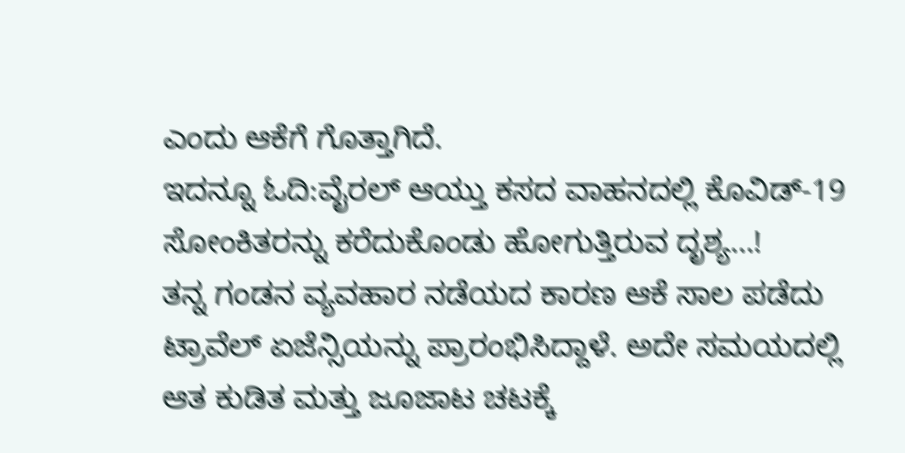ಎಂದು ಆಕೆಗೆ ಗೊತ್ತಾಗಿದೆ.
ಇದನ್ನೂ ಓದಿ:ವೈರಲ್ ಆಯ್ತು ಕಸದ ವಾಹನದಲ್ಲಿ ಕೊವಿಡ್-19 ಸೋಂಕಿತರನ್ನು ಕರೆದುಕೊಂಡು ಹೋಗುತ್ತಿರುವ ದೃಶ್ಯ…!
ತನ್ನ ಗಂಡನ ವ್ಯವಹಾರ ನಡೆಯದ ಕಾರಣ ಆಕೆ ಸಾಲ ಪಡೆದು ಟ್ರಾವೆಲ್ ಏಜೆನ್ಸಿಯನ್ನು ಪ್ರಾರಂಭಿಸಿದ್ದಾಳೆ. ಅದೇ ಸಮಯದಲ್ಲಿ ಆತ ಕುಡಿತ ಮತ್ತು ಜೂಜಾಟ ಚಟಕ್ಕೆ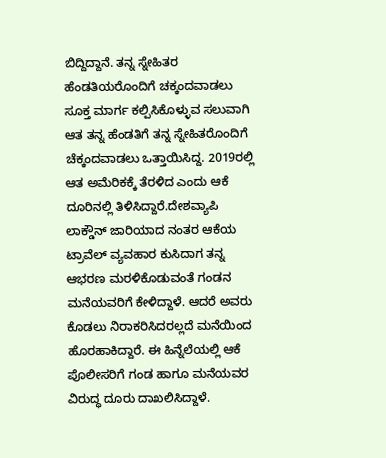ಬಿದ್ದಿದ್ದಾನೆ. ತನ್ನ ಸ್ನೇಹಿತರ ಹೆಂಡತಿಯರೊಂದಿಗೆ ಚಕ್ಕಂದವಾಡಲು ಸೂಕ್ತ ಮಾರ್ಗ ಕಲ್ಪಿಸಿಕೊಳ್ಳುವ ಸಲುವಾಗಿ ಆತ ತನ್ನ ಹೆಂಡತಿಗೆ ತನ್ನ ಸ್ನೇಹಿತರೊಂದಿಗೆ ಚೆಕ್ಕಂದವಾಡಲು ಒತ್ತಾಯಿಸಿದ್ದ. 2019ರಲ್ಲಿ ಆತ ಅಮೆರಿಕಕ್ಕೆ ತೆರಳಿದ ಎಂದು ಆಕೆ ದೂರಿನಲ್ಲಿ ತಿಳಿಸಿದ್ದಾರೆ.ದೇಶವ್ಯಾಪಿ ಲಾಕ್ಡೌನ್ ಜಾರಿಯಾದ ನಂತರ ಆಕೆಯ ಟ್ರಾವೆಲ್ ವ್ಯವಹಾರ ಕುಸಿದಾಗ ತನ್ನ ಆಭರಣ ಮರಳಿಕೊಡುವಂತೆ ಗಂಡನ ಮನೆಯವರಿಗೆ ಕೇಳಿದ್ದಾಳೆ. ಆದರೆ ಅವರು ಕೊಡಲು ನಿರಾಕರಿಸಿದರಲ್ಲದೆ ಮನೆಯಿಂದ ಹೊರಹಾಕಿದ್ದಾರೆ. ಈ ಹಿನ್ನೆಲೆಯಲ್ಲಿ ಆಕೆ ಪೊಲೀಸರಿಗೆ ಗಂಡ ಹಾಗೂ ಮನೆಯವರ ವಿರುದ್ಧ ದೂರು ದಾಖಲಿಸಿದ್ದಾಳೆ.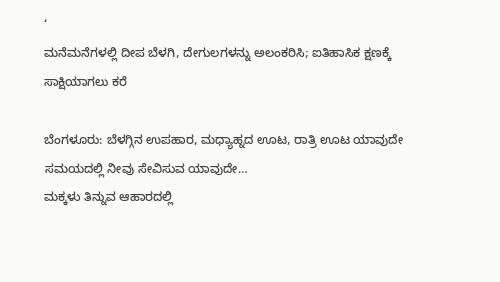‘
ಮನೆಮನೆಗಳಲ್ಲಿ ದೀಪ ಬೆಳಗಿ, ದೇಗುಲಗಳನ್ನು ಅಲಂಕರಿಸಿ; ಐತಿಹಾಸಿಕ ಕ್ಷಣಕ್ಕೆ ಸಾಕ್ಷಿಯಾಗಲು ಕರೆ

ಬೆಂಗಳೂರು: ಬೆಳಗ್ಗಿನ ಉಪಹಾರ, ಮಧ್ಯಾಹ್ನದ ಊಟ, ರಾತ್ರಿ ಊಟ ಯಾವುದೇ ಸಮಯದಲ್ಲಿ ನೀವು ಸೇವಿಸುವ ಯಾವುದೇ…
ಮಕ್ಕಳು ತಿನ್ನುವ ಆಹಾರದಲ್ಲಿ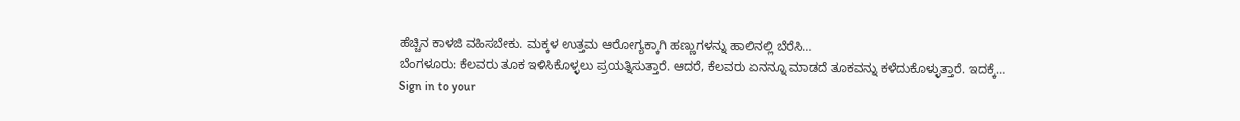ಹೆಚ್ಚಿನ ಕಾಳಜಿ ವಹಿಸಬೇಕು. ಮಕ್ಕಳ ಉತ್ತಮ ಆರೋಗ್ಯಕ್ಕಾಗಿ ಹಣ್ಣುಗಳನ್ನು ಹಾಲಿನಲ್ಲಿ ಬೆರೆಸಿ…
ಬೆಂಗಳೂರು: ಕೆಲವರು ತೂಕ ಇಳಿಸಿಕೊಳ್ಳಲು ಪ್ರಯತ್ನಿಸುತ್ತಾರೆ. ಆದರೆ, ಕೆಲವರು ಏನನ್ನೂ ಮಾಡದೆ ತೂಕವನ್ನು ಕಳೆದುಕೊಳ್ಳುತ್ತಾರೆ. ಇದಕ್ಕೆ…
Sign in to your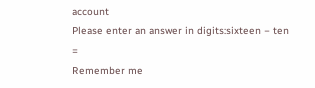account
Please enter an answer in digits:sixteen − ten =
Remember me